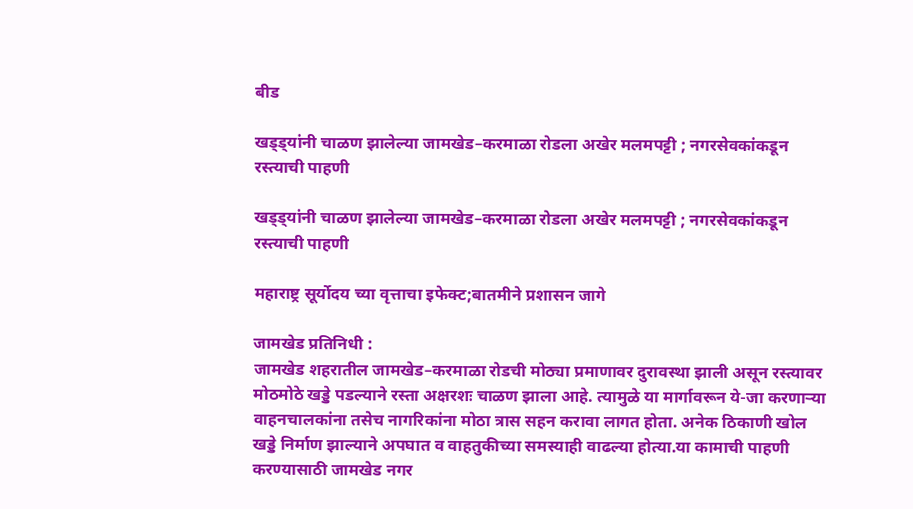बीड

खड्ड्यांनी चाळण झालेल्या जामखेड–करमाळा रोडला अखेर मलमपट्टी ; नगरसेवकांकडून रस्त्याची पाहणी

खड्ड्यांनी चाळण झालेल्या जामखेड–करमाळा रोडला अखेर मलमपट्टी ; नगरसेवकांकडून रस्त्याची पाहणी

महाराष्ट्र सूर्योदय च्या वृत्ताचा इफेक्ट;बातमीने प्रशासन जागे

जामखेड प्रतिनिधी :
जामखेड शहरातील जामखेड–करमाळा रोडची मोठ्या प्रमाणावर दुरावस्था झाली असून रस्त्यावर मोठमोठे खड्डे पडल्याने रस्ता अक्षरशः चाळण झाला आहे. त्यामुळे या मार्गावरून ये-जा करणाऱ्या वाहनचालकांना तसेच नागरिकांना मोठा त्रास सहन करावा लागत होता. अनेक ठिकाणी खोल खड्डे निर्माण झाल्याने अपघात व वाहतुकीच्या समस्याही वाढल्या होत्या.या कामाची पाहणी करण्यासाठी जामखेड नगर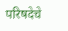परिषदेचे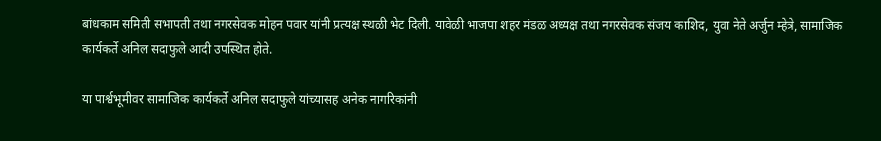बांधकाम समिती सभापती तथा नगरसेवक मोहन पवार यांनी प्रत्यक्ष स्थळी भेट दिली. यावेळी भाजपा शहर मंडळ अध्यक्ष तथा नगरसेवक संजय काशिद, युवा नेते अर्जुन म्हेत्रे, सामाजिक कार्यकर्ते अनिल सदाफुले आदी उपस्थित होते.

या पार्श्वभूमीवर सामाजिक कार्यकर्ते अनिल सदाफुले यांच्यासह अनेक नागरिकांनी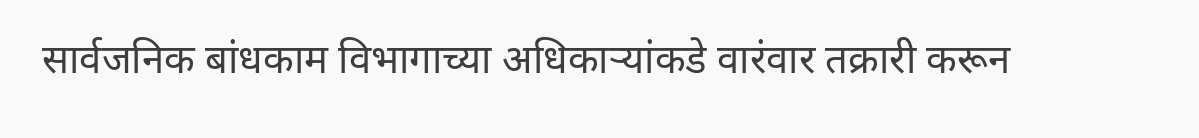सार्वजनिक बांधकाम विभागाच्या अधिकाऱ्यांकडे वारंवार तक्रारी करून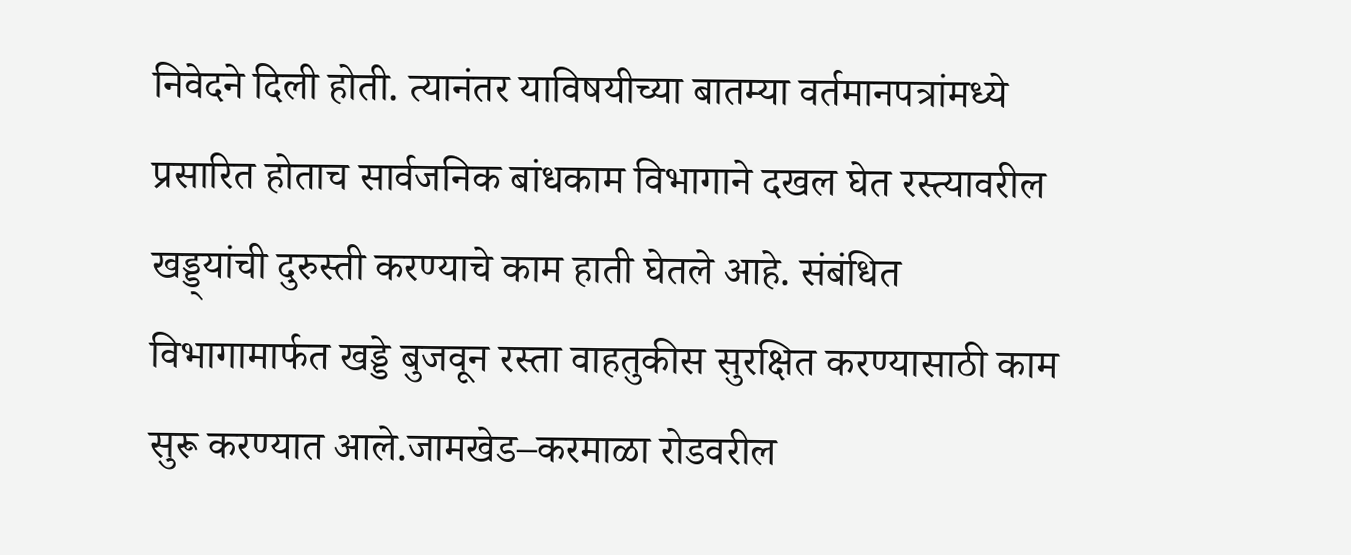निवेदने दिली होती. त्यानंतर याविषयीच्या बातम्या वर्तमानपत्रांमध्ये प्रसारित होताच सार्वजनिक बांधकाम विभागाने दखल घेत रस्त्यावरील खड्ड्यांची दुरुस्ती करण्याचे काम हाती घेतले आहे. संबंधित विभागामार्फत खड्डे बुजवून रस्ता वाहतुकीस सुरक्षित करण्यासाठी काम सुरू करण्यात आले.जामखेड–करमाळा रोडवरील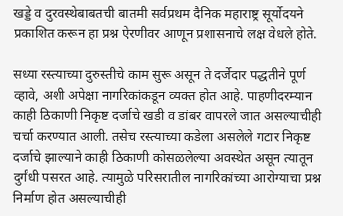खड्डे व दुरवस्थेबाबतची बातमी सर्वप्रथम दैनिक महाराष्ट्र सूर्योदयने प्रकाशित करून हा प्रश्न ऐरणीवर आणून प्रशासनाचे लक्ष वेधले होते.

सध्या रस्त्याच्या दुरुस्तीचे काम सुरू असून ते दर्जेदार पद्धतीने पूर्ण व्हावे, अशी अपेक्षा नागरिकांकडून व्यक्त होत आहे. पाहणीदरम्यान काही ठिकाणी निकृष्ट दर्जाचे खडी व डांबर वापरले जात असल्याचीही चर्चा करण्यात आली. तसेच रस्त्याच्या कडेला असलेले गटार निकृष्ट दर्जाचे झाल्याने काही ठिकाणी कोसळलेल्या अवस्थेत असून त्यातून दुर्गंधी पसरत आहे. त्यामुळे परिसरातील नागरिकांच्या आरोग्याचा प्रश्न निर्माण होत असल्याचीही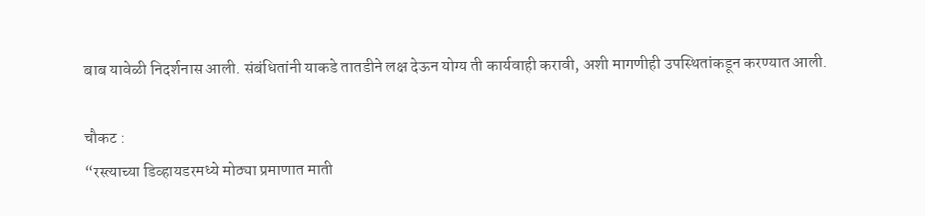बाब यावेळी निदर्शनास आली. संबंधितांनी याकडे तातडीने लक्ष देऊन योग्य ती कार्यवाही करावी, अशी मागणीही उपस्थितांकडून करण्यात आली.

चौकट :
“रस्त्याच्या डिव्हायडरमध्ये मोठ्या प्रमाणात माती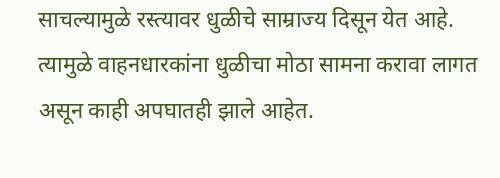साचल्यामुळे रस्त्यावर धुळीचे साम्राज्य दिसून येत आहे. त्यामुळे वाहनधारकांना धुळीचा मोठा सामना करावा लागत असून काही अपघातही झाले आहेत.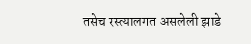तसेच रस्त्यालगत असलेली झाडे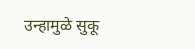उन्हामुळे सुकू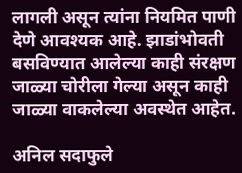लागली असून त्यांना नियमित पाणी देणे आवश्यक आहे. झाडांभोवती बसविण्यात आलेल्या काही संरक्षण जाळ्या चोरीला गेल्या असून काही जाळ्या वाकलेल्या अवस्थेत आहेत.

अनिल सदाफुले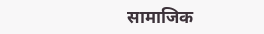सामाजिक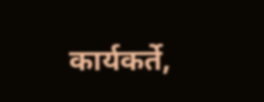कार्यकर्ते,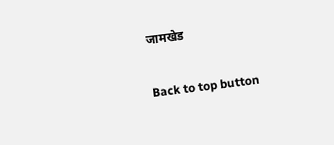जामखेड

Back to top button